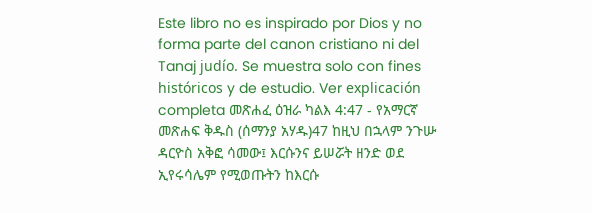Este libro no es inspirado por Dios y no forma parte del canon cristiano ni del Tanaj judío. Se muestra solo con fines históricos y de estudio. Ver explicación completa መጽሐፈ ዕዝራ ካልእ 4:47 - የአማርኛ መጽሐፍ ቅዱስ (ሰማንያ አሃዱ)47 ከዚህ በኋላም ንጉሡ ዳርዮስ አቅፎ ሳመው፤ እርሱንና ይሠሯት ዘንድ ወደ ኢየሩሳሌም የሚወጡትን ከእርሱ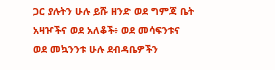ጋር ያሉትን ሁሉ ይሹ ዘንድ ወደ ግምጃ ቤት አዛዦችና ወደ አለቆች፥ ወደ መሳፍንቱና ወደ መኳንንቱ ሁሉ ደብዳቤዎችን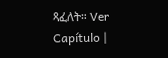ጻፈለት። Ver Capítulo |